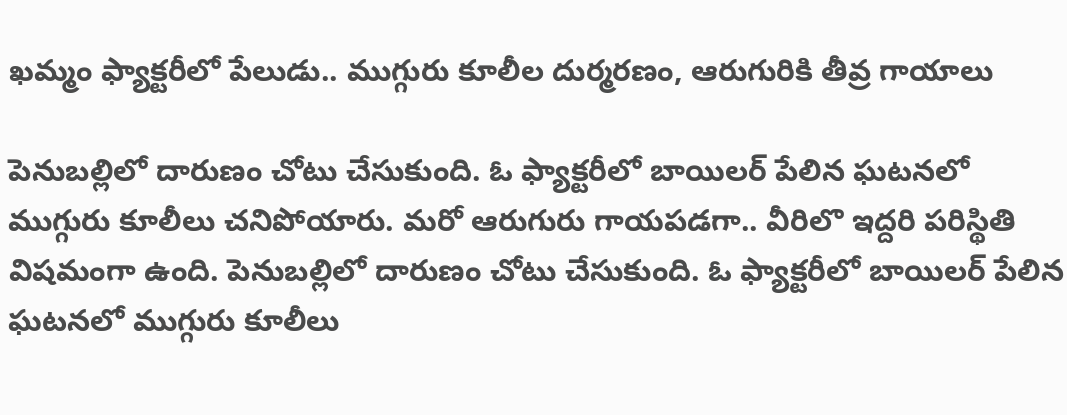ఖమ్మం ఫ్యాక్టరీలో పేలుడు.. ముగ్గురు కూలీల దుర్మరణం, ఆరుగురికి తీవ్ర గాయాలు

పెనుబల్లిలో దారుణం చోటు చేసుకుంది. ఓ ఫ్యాక్టరీలో బాయిలర్ పేలిన ఘటనలో ముగ్గురు కూలీలు చనిపోయారు. మరో ఆరుగురు గాయపడగా.. వీరిలొ ఇద్దరి పరిస్థితి విషమంగా ఉంది. పెనుబల్లిలో దారుణం చోటు చేసుకుంది. ఓ ఫ్యాక్టరీలో బాయిలర్ పేలిన ఘటనలో ముగ్గురు కూలీలు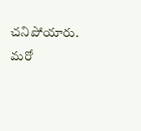చనిపోయారు. మరో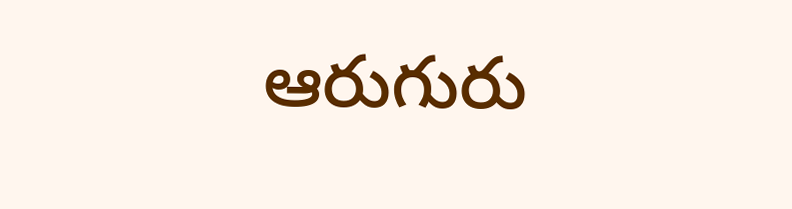ఆరుగురు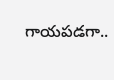గాయపడగా..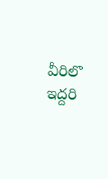వీరిలొ ఇద్దరి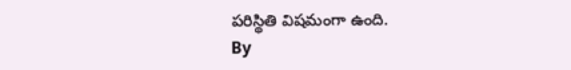పరిస్థితి విషమంగా ఉంది.
By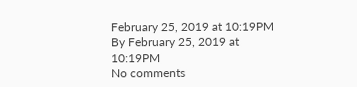February 25, 2019 at 10:19PM
By February 25, 2019 at 10:19PM
No comments